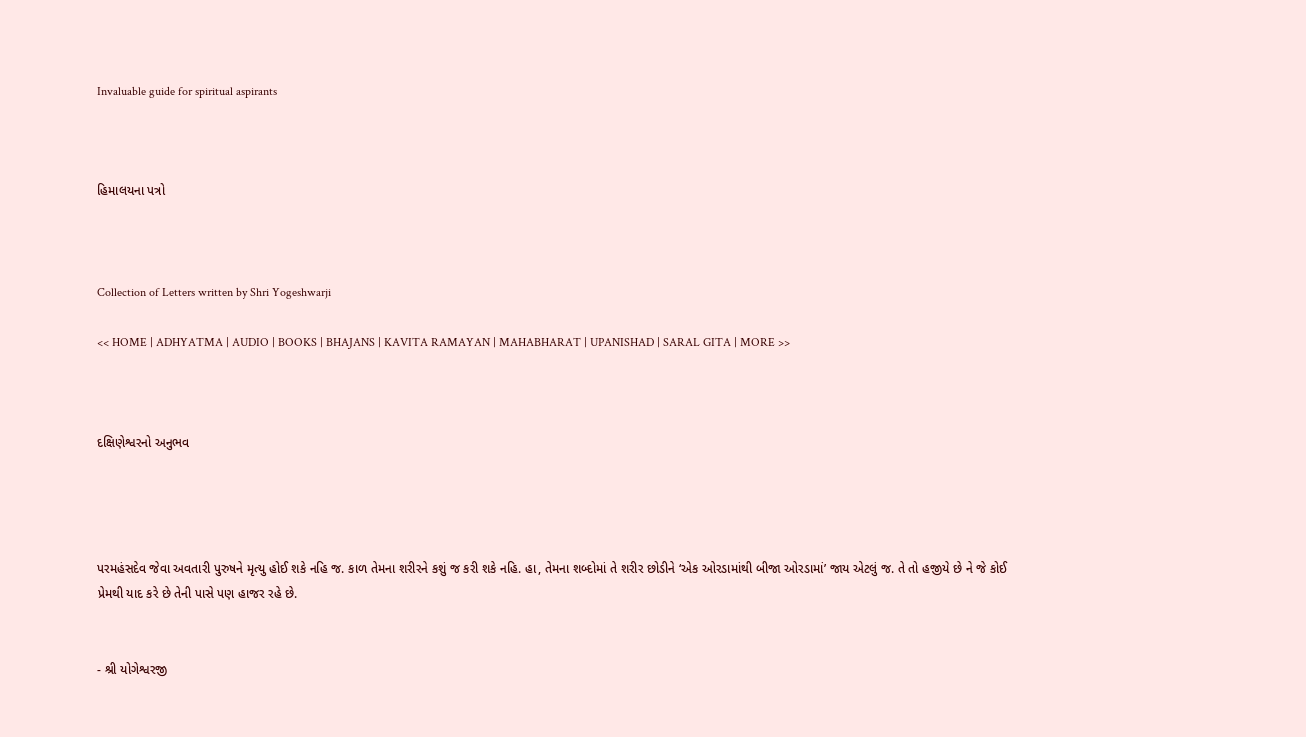Invaluable guide for spiritual aspirants



હિમાલયના પત્રો



Collection of Letters written by Shri Yogeshwarji

<< HOME | ADHYATMA | AUDIO | BOOKS | BHAJANS | KAVITA RAMAYAN | MAHABHARAT | UPANISHAD | SARAL GITA | MORE >>



દક્ષિણેશ્વરનો અનુભવ




પરમહંસદેવ જેવા અવતારી પુરુષને મૃત્યુ હોઈ શકે નહિ જ. કાળ તેમના શરીરને કશું જ કરી શકે નહિ. હા, તેમના શબ્દોમાં તે શરીર છોડીને ‘એક ઓરડામાંથી બીજા ઓરડામાં’ જાય એટલું જ. તે તો હજીયે છે ને જે કોઈ પ્રેમથી યાદ કરે છે તેની પાસે પણ હાજર રહે છે.


- શ્રી યોગેશ્વરજી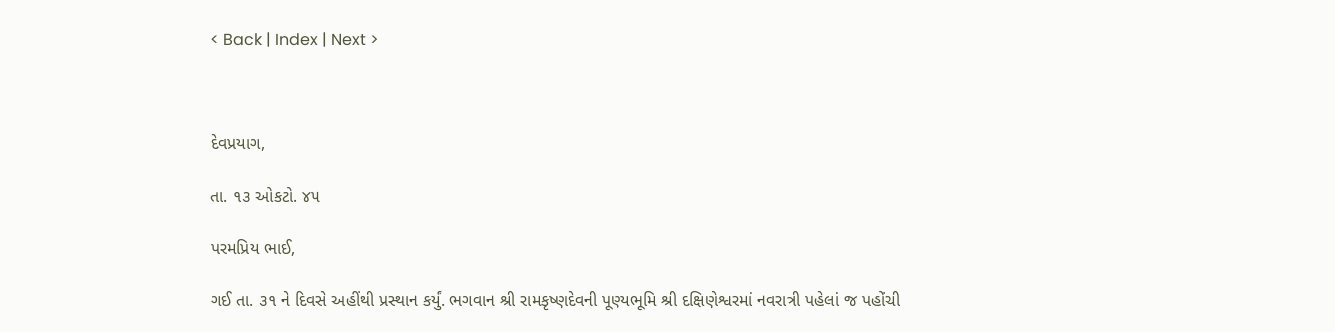< Back | Index | Next >



દેવપ્રયાગ,

તા. ૧૩ ઓકટો. ૪૫

પરમપ્રિય ભાઈ,

ગઈ તા. ૩૧ ને દિવસે અહીંથી પ્રસ્થાન કર્યું. ભગવાન શ્રી રામકૃષ્ણદેવની પૂણ્યભૂમિ શ્રી દક્ષિણેશ્વરમાં નવરાત્રી પહેલાં જ પહોંચી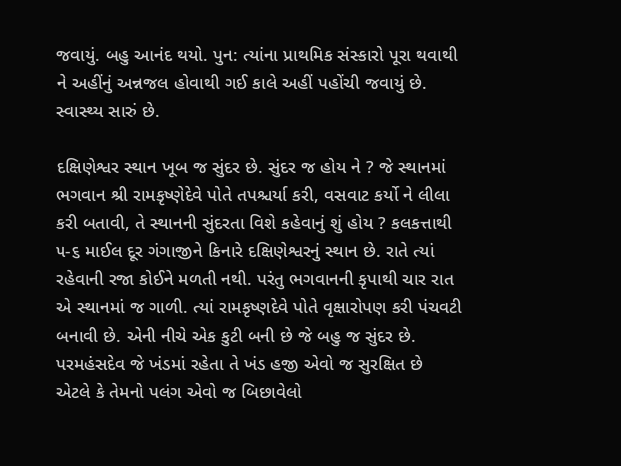જવાયું. બહુ આનંદ થયો. પુન: ત્યાંના પ્રાથમિક સંસ્કારો પૂરા થવાથી ને અહીંનું અન્નજલ હોવાથી ગઈ કાલે અહીં પહોંચી જવાયું છે. સ્વાસ્થ્ય સારું છે.

દક્ષિણેશ્વર સ્થાન ખૂબ જ સુંદર છે. સુંદર જ હોય ને ? જે સ્થાનમાં ભગવાન શ્રી રામકૃષ્ણેદેવે પોતે તપશ્ચર્યા કરી, વસવાટ કર્યો ને લીલા કરી બતાવી, તે સ્થાનની સુંદરતા વિશે કહેવાનું શું હોય ? કલકત્તાથી ૫-૬ માઈલ દૂર ગંગાજીને કિનારે દક્ષિણેશ્વરનું સ્થાન છે. રાતે ત્યાં રહેવાની રજા કોઈને મળતી નથી. પરંતુ ભગવાનની કૃપાથી ચાર રાત એ સ્થાનમાં જ ગાળી. ત્યાં રામકૃષ્ણદેવે પોતે વૃક્ષારોપણ કરી પંચવટી બનાવી છે. એની નીચે એક કુટી બની છે જે બહુ જ સુંદર છે. પરમહંસદેવ જે ખંડમાં રહેતા તે ખંડ હજી એવો જ સુરક્ષિત છે એટલે કે તેમનો પલંગ એવો જ બિછાવેલો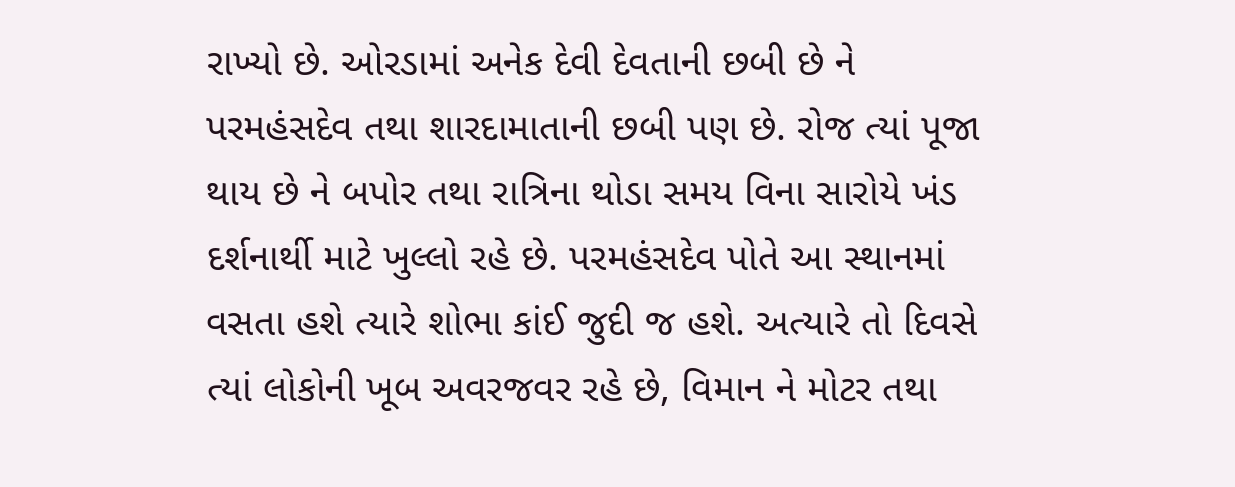રાખ્યો છે. ઓરડામાં અનેક દેવી દેવતાની છબી છે ને પરમહંસદેવ તથા શારદામાતાની છબી પણ છે. રોજ ત્યાં પૂજા થાય છે ને બપોર તથા રાત્રિના થોડા સમય વિના સારોયે ખંડ દર્શનાર્થી માટે ખુલ્લો રહે છે. પરમહંસદેવ પોતે આ સ્થાનમાં વસતા હશે ત્યારે શોભા કાંઈ જુદી જ હશે. અત્યારે તો દિવસે ત્યાં લોકોની ખૂબ અવરજવર રહે છે, વિમાન ને મોટર તથા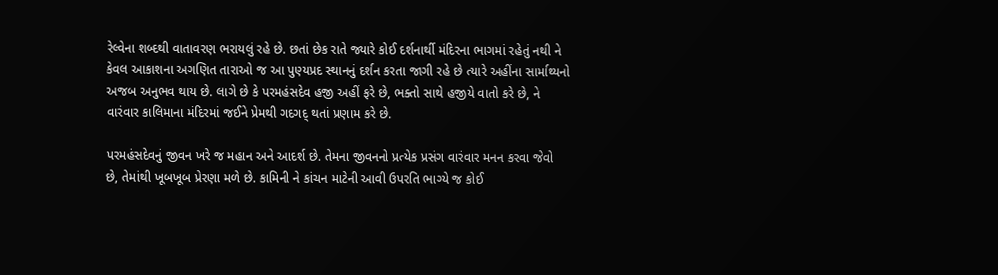રેલ્વેના શબ્દથી વાતાવરણ ભરાયલું રહે છે. છતાં છેક રાતે જ્યારે કોઈ દર્શનાર્થી મંદિરના ભાગમાં રહેતું નથી ને કેવલ આકાશના અગણિત તારાઓ જ આ પુણ્યપ્રદ સ્થાનનું દર્શન કરતા જાગી રહે છે ત્યારે અહીંના સાર્માથ્યનો અજબ અનુભવ થાય છે. લાગે છે કે પરમહંસદેવ હજી અહીં ફરે છે, ભક્તો સાથે હજીયે વાતો કરે છે, ને વારંવાર કાલિમાના મંદિરમાં જઈને પ્રેમથી ગદગદ્ થતાં પ્રણામ કરે છે.

પરમહંસદેવનું જીવન ખરે જ મહાન અને આદર્શ છે. તેમના જીવનનો પ્રત્યેક પ્રસંગ વારંવાર મનન કરવા જેવો છે, તેમાંથી ખૂબખૂબ પ્રેરણા મળે છે. કામિની ને કાંચન માટેની આવી ઉપરતિ ભાગ્યે જ કોઈ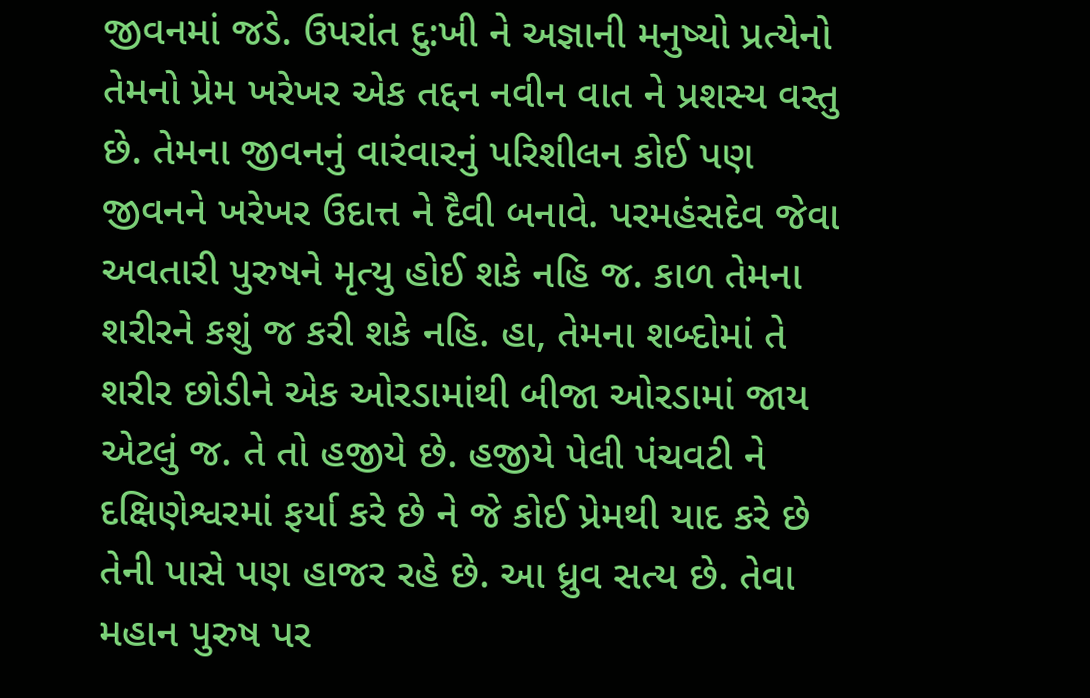જીવનમાં જડે. ઉપરાંત દુ:ખી ને અજ્ઞાની મનુષ્યો પ્રત્યેનો તેમનો પ્રેમ ખરેખર એક તદ્દન નવીન વાત ને પ્રશસ્ય વસ્તુ છે. તેમના જીવનનું વારંવારનું પરિશીલન કોઈ પણ જીવનને ખરેખર ઉદાત્ત ને દૈવી બનાવે. પરમહંસદેવ જેવા અવતારી પુરુષને મૃત્યુ હોઈ શકે નહિ જ. કાળ તેમના શરીરને કશું જ કરી શકે નહિ. હા, તેમના શબ્દોમાં તે શરીર છોડીને એક ઓરડામાંથી બીજા ઓરડામાં જાય એટલું જ. તે તો હજીયે છે. હજીયે પેલી પંચવટી ને દક્ષિણેશ્વરમાં ફર્યા કરે છે ને જે કોઈ પ્રેમથી યાદ કરે છે તેની પાસે પણ હાજર રહે છે. આ ધ્રુવ સત્ય છે. તેવા મહાન પુરુષ પર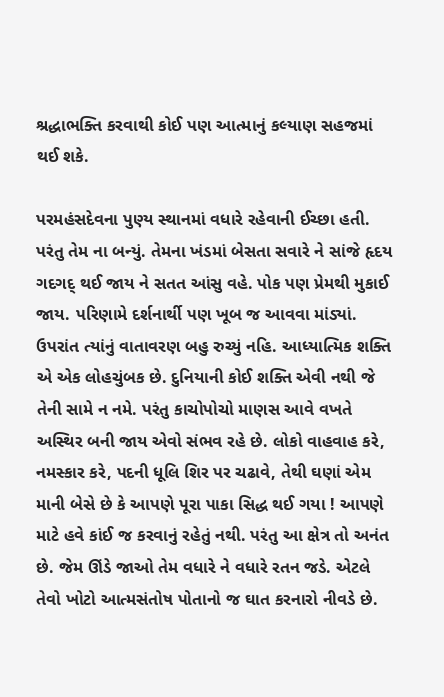શ્રદ્ધાભક્તિ કરવાથી કોઈ પણ આત્માનું કલ્યાણ સહજમાં થઈ શકે.

પરમહંસદેવના પુણ્ય સ્થાનમાં વધારે રહેવાની ઈચ્છા હતી. પરંતુ તેમ ના બન્યું. તેમના ખંડમાં બેસતા સવારે ને સાંજે હૃદય ગદગદ્ થઈ જાય ને સતત આંસુ વહે. પોક પણ પ્રેમથી મુકાઈ જાય. પરિણામે દર્શનાર્થી પણ ખૂબ જ આવવા માંડ્યાં. ઉપરાંત ત્યાંનું વાતાવરણ બહુ રુચ્યું નહિ. આધ્યાત્મિક શક્તિ એ એક લોહચુંબક છે. દુનિયાની કોઈ શક્તિ એવી નથી જે તેની સામે ન નમે. પરંતુ કાચોપોચો માણસ આવે વખતે અસ્થિર બની જાય એવો સંભવ રહે છે. લોકો વાહવાહ કરે, નમસ્કાર કરે, પદની ધૂલિ શિર પર ચઢાવે, તેથી ઘણાં એમ માની બેસે છે કે આપણે પૂરા પાકા સિદ્ધ થઈ ગયા ! આપણે માટે હવે કાંઈ જ કરવાનું રહેતું નથી. પરંતુ આ ક્ષેત્ર તો અનંત છે. જેમ ઊંડે જાઓ તેમ વધારે ને વધારે રતન જડે. એટલે તેવો ખોટો આત્મસંતોષ પોતાનો જ ઘાત કરનારો નીવડે છે.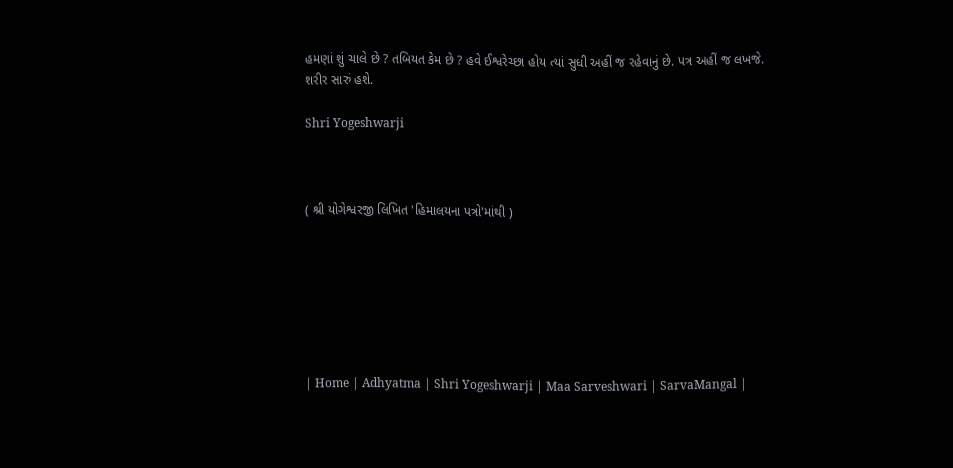હમણાં શું ચાલે છે ? તબિયત કેમ છે ? હવે ઈશ્વરેચ્છા હોય ત્યાં સુધી અહીં જ રહેવાનું છે. પત્ર અહીં જ લખજે. શરીર સારું હશે.

Shri Yogeshwarji



( શ્રી યોગેશ્વરજી લિખિત 'હિમાલયના પત્રો'માંથી )







| Home | Adhyatma | Shri Yogeshwarji | Maa Sarveshwari | SarvaMangal |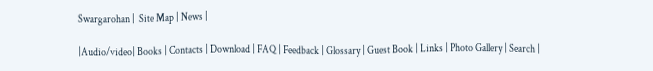Swargarohan |  Site Map | News |

|Audio/video| Books | Contacts | Download | FAQ | Feedback | Glossary | Guest Book | Links | Photo Gallery | Search |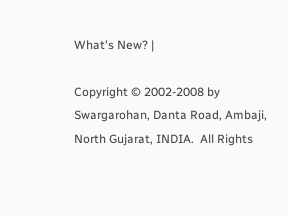What's New? |

Copyright © 2002-2008 by Swargarohan, Danta Road, Ambaji, North Gujarat, INDIA.  All Rights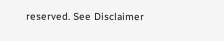reserved. See Disclaimer